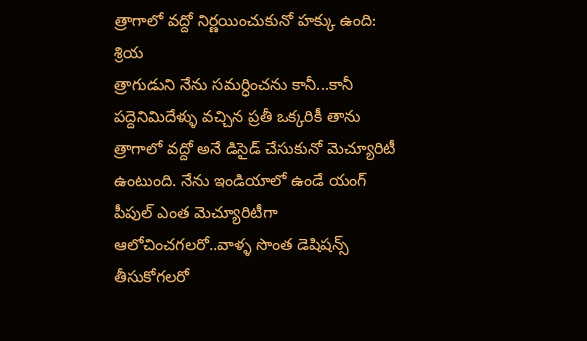త్రాగాలో వద్దో నిర్ణయించుకునో హక్కు ఉంది: శ్రియ
త్రాగుడుని నేను సమర్ధించను కానీ...కానీ పద్దెనిమిదేళ్ళు వచ్చిన ప్రతీ ఒక్కరికీ తాను త్రాగాలో వద్దో అనే డిసైడ్ చేసుకునో మెచ్యూరిటీ ఉంటుంది. నేను ఇండియాలో ఉండే యంగ్ పీపుల్ ఎంత మెచ్యూరిటీగా ఆలోచించగలరో..వాళ్ళ సొంత డెషిషన్స్ తీసుకోగలరో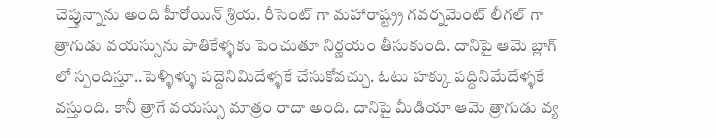చెప్తున్నాను అంది హీరోయిన్ శ్రియ. రీసెంట్ గా మహారాష్ట్ర్ర గవర్నమెంట్ లీగల్ గా త్రాగుడు వయస్సును పాతికేళ్ళకు పెంచుతూ నిర్ణయం తీసుకుంది. దానిపై ఆమె బ్లాగ్ లో స్పందిస్తూ..పెళ్ళిళ్ళు పద్దెనిమిదేళ్ళకే చేసుకోవచ్చు. ఓటు హక్కు పద్దినిమేదేళ్ళకే వస్తుంది. కానీ త్రాగే వయస్సు మాత్రం రాదా అంది. దానిపై మీడియా ఆమె త్రాగుడు వ్య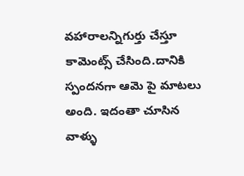వహారాలన్నిగుర్తు చేస్తూ కామెంట్స్ చేసింది.దానికి స్పందనగా ఆమె పై మాటలు అంది. ఇదంతా చూసిన వాళ్ళు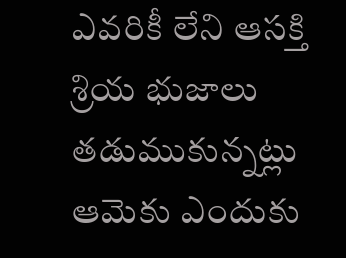ఎవరికీ లేని ఆసక్తి శ్రియ భుజాలు తడుముకున్నట్లు ఆమెకు ఎందుకు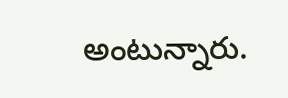అంటున్నారు.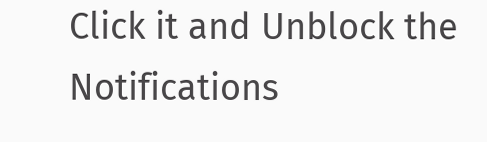Click it and Unblock the Notifications